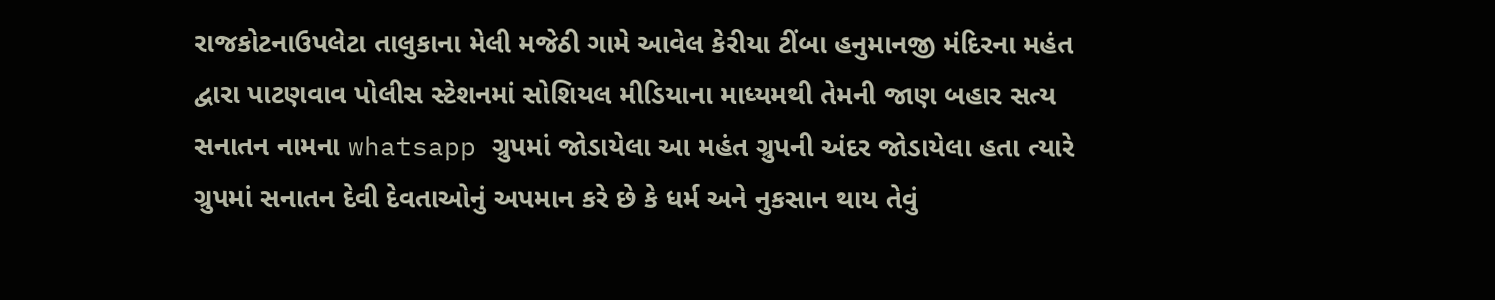રાજકોટનાઉપલેટા તાલુકાના મેલી મજેઠી ગામે આવેલ કેરીયા ટીંબા હનુમાનજી મંદિરના મહંત દ્વારા પાટણવાવ પોલીસ સ્ટેશનમાં સોશિયલ મીડિયાના માધ્યમથી તેમની જાણ બહાર સત્ય સનાતન નામના whatsapp ગ્રુપમાં જોડાયેલા આ મહંત ગ્રુપની અંદર જોડાયેલા હતા ત્યારે ગ્રુપમાં સનાતન દેવી દેવતાઓનું અપમાન કરે છે કે ધર્મ અને નુકસાન થાય તેવું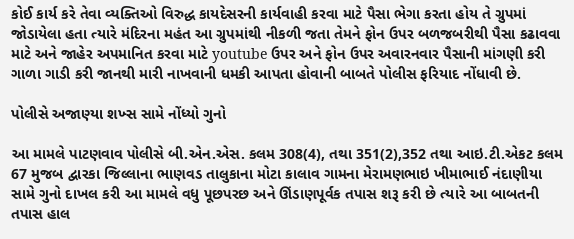કોઈ કાર્ય કરે તેવા વ્યક્તિઓ વિરુદ્ધ કાયદેસરની કાર્યવાહી કરવા માટે પૈસા ભેગા કરતા હોય તે ગ્રુપમાં જોડાયેલા હતા ત્યારે મંદિરના મહંત આ ગ્રુપમાંથી નીકળી જતા તેમને ફોન ઉપર બળજબરીથી પૈસા કઢાવવા માટે અને જાહેર અપમાનિત કરવા માટે youtube ઉપર અને ફોન ઉપર અવારનવાર પૈસાની માંગણી કરી ગાળા ગાડી કરી જાનથી મારી નાખવાની ધમકી આપતા હોવાની બાબતે પોલીસ ફરિયાદ નોંધાવી છે.

પોલીસે અજાણ્યા શખ્સ સામે નોંધ્યો ગુનો

આ મામલે પાટણવાવ પોલીસે બી.એન.એસ. કલમ 308(4), તથા 351(2),352 તથા આઇ.ટી.એકટ કલમ 67 મુજબ દ્વારકા જિલ્લાના ભાણવડ તાલુકાના મોટા કાલાવ ગામના મેરામણભાઇ ખીમાભાઈ નંદાણીયા સામે ગુનો દાખલ કરી આ મામલે વધુ પૂછપરછ અને ઊંડાણપૂર્વક તપાસ શરૂ કરી છે ત્યારે આ બાબતની તપાસ હાલ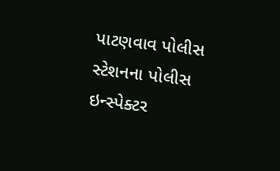પાટણવાવ પોલીસ સ્ટેશનના પોલીસ ઇન્સ્પેક્ટર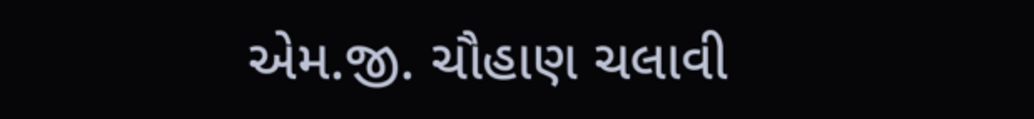એમ.જી. ચૌહાણ ચલાવી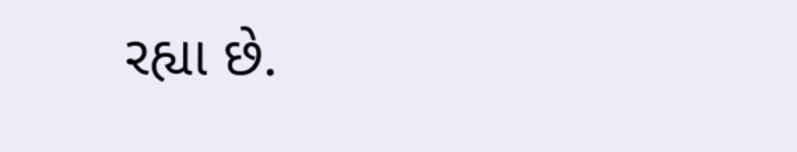રહ્યા છે.